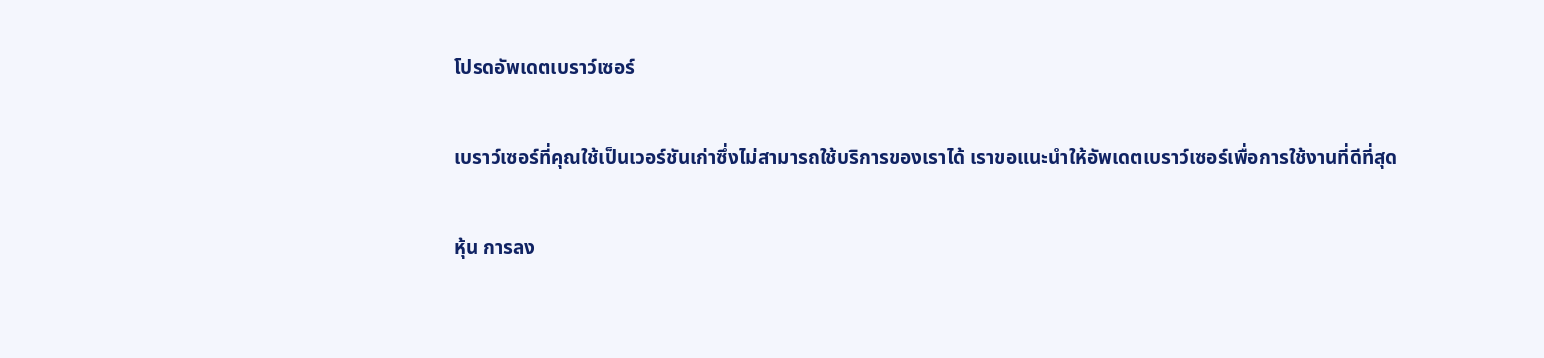โปรดอัพเดตเบราว์เซอร์

เบราว์เซอร์ที่คุณใช้เป็นเวอร์ชันเก่าซึ่งไม่สามารถใช้บริการของเราได้ เราขอแนะนำให้อัพเดตเบราว์เซอร์เพื่อการใช้งานที่ดีที่สุด

หุ้น การลง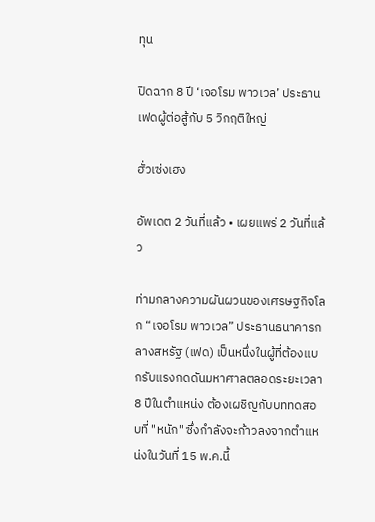ทุน

ปิดฉาก 8 ปี ‘เจอโรม พาวเวล’ ประธานเฟดผู้ต่อสู้กับ 5 วิกฤติใหญ่

ฮั่วเซ่งเฮง

อัพเดต 2 วันที่แล้ว • เผยแพร่ 2 วันที่แล้ว

ท่ามกลางความผันผวนของเศรษฐกิจโลก “เจอโรม พาวเวล” ประธานธนาคารกลางสหรัฐ (เฟด) เป็นหนึ่งในผู้ที่ต้องแบกรับแรงกดดันมหาศาลตลอดระยะเวลา 8 ปีในตำแหน่ง ต้องเผชิญกับบททดสอบที่ "หนัก" ซึ่งกำลังจะก้าวลงจากตำแหน่งในวันที่ 15 พ.ค.นี้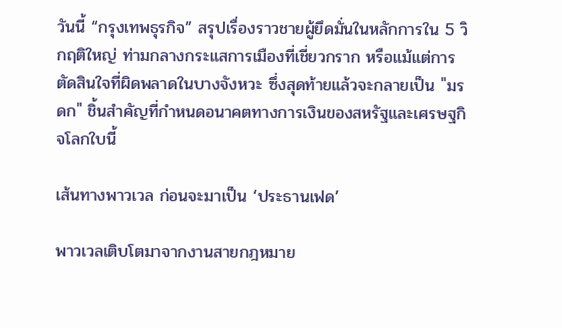วันนี้ “กรุงเทพธุรกิจ” สรุปเรื่องราวชายผู้ยึดมั่นในหลักการใน 5 วิกฤติใหญ่ ท่ามกลางกระแสการเมืองที่เชี่ยวกราก หรือแม้แต่การตัดสินใจที่ผิดพลาดในบางจังหวะ ซึ่งสุดท้ายแล้วจะกลายเป็น "มรดก" ชิ้นสำคัญที่กำหนดอนาคตทางการเงินของสหรัฐและเศรษฐกิจโลกใบนี้

เส้นทางพาวเวล ก่อนจะมาเป็น ‘ประธานเฟด’

พาวเวลเติบโตมาจากงานสายกฎหมาย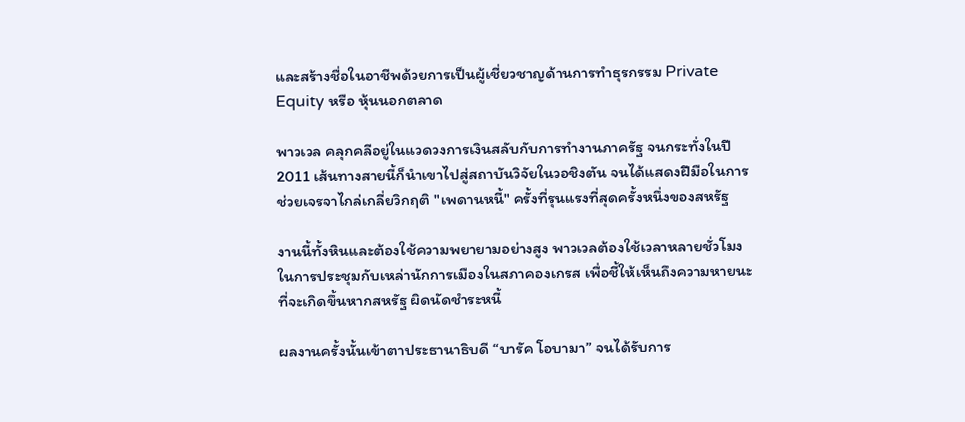และสร้างชื่อในอาชีพด้วยการเป็นผู้เชี่ยวชาญด้านการทำธุรกรรม Private Equity หรือ หุ้นนอกตลาด

พาวเวล คลุกคลีอยู่ในแวดวงการเงินสลับกับการทำงานภาครัฐ จนกระทั่งในปี 2011 เส้นทางสายนี้ก็นำเขาไปสู่สถาบันวิจัยในวอชิงตัน จนได้แสดงฝีมือในการช่วยเจรจาไกล่เกลี่ยวิกฤติ "เพดานหนี้" ครั้งที่รุนแรงที่สุดครั้งหนึ่งของสหรัฐ

งานนี้ทั้งหินและต้องใช้ความพยายามอย่างสูง พาวเวลต้องใช้เวลาหลายชั่วโมงในการประชุมกับเหล่านักการเมืองในสภาคองเกรส เพื่อชี้ให้เห็นถึงความหายนะที่จะเกิดขึ้นหากสหรัฐ ผิดนัดชำระหนี้

ผลงานครั้งนั้นเข้าตาประธานาธิบดี “บารัค โอบามา” จนได้รับการ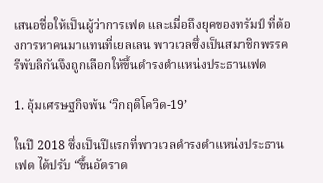เสนอชื่อให้เป็นผู้ว่าการเฟด และเมื่อถึงยุคของทรัมป์ ที่ต้องการหาคนมาแทนที่เยลเลน พาวเวลซึ่งเป็นสมาชิกพรรครีพับลิกันจึงถูกเลือกให้ขึ้นดำรงตำแหน่งประธานเฟด

1. อุ้มเศรษฐกิจพ้น ‘วิกฤติโควิด-19’

ในปี 2018 ซึ่งเป็นปีแรกที่พาวเวลดำรงตำแหน่งประธานเฟด ได้ปรับ “ขึ้นอัตราด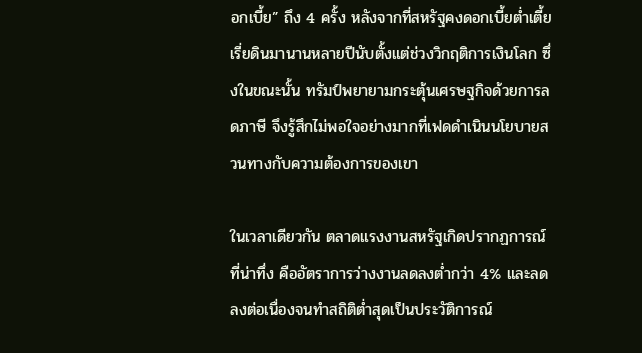อกเบี้ย” ถึง 4 ครั้ง หลังจากที่สหรัฐคงดอกเบี้ยต่ำเตี้ยเรี่ยดินมานานหลายปีนับตั้งแต่ช่วงวิกฤติการเงินโลก ซึ่งในขณะนั้น ทรัมป์พยายามกระตุ้นเศรษฐกิจด้วยการลดภาษี จึงรู้สึกไม่พอใจอย่างมากที่เฟดดำเนินนโยบายสวนทางกับความต้องการของเขา

ในเวลาเดียวกัน ตลาดแรงงานสหรัฐเกิดปรากฏการณ์ที่น่าทึ่ง คืออัตราการว่างงานลดลงต่ำกว่า 4% และลดลงต่อเนื่องจนทำสถิติต่ำสุดเป็นประวัติการณ์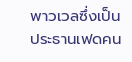พาวเวลซึ่งเป็นประธานเฟดคน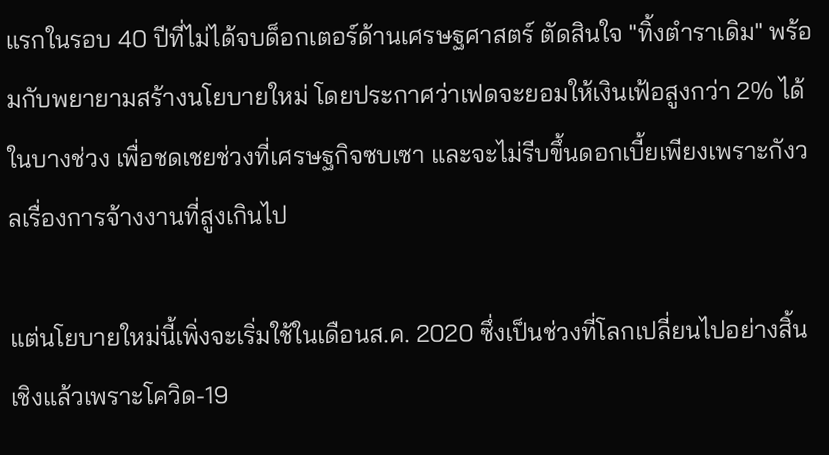แรกในรอบ 40 ปีที่ไม่ได้จบด็อกเตอร์ด้านเศรษฐศาสตร์ ตัดสินใจ "ทิ้งตำราเดิม" พร้อมกับพยายามสร้างนโยบายใหม่ โดยประกาศว่าเฟดจะยอมให้เงินเฟ้อสูงกว่า 2% ได้ในบางช่วง เพื่อชดเชยช่วงที่เศรษฐกิจซบเซา และจะไม่รีบขึ้นดอกเบี้ยเพียงเพราะกังวลเรื่องการจ้างงานที่สูงเกินไป

แต่นโยบายใหม่นี้เพิ่งจะเริ่มใช้ในเดือนส.ค. 2020 ซึ่งเป็นช่วงที่โลกเปลี่ยนไปอย่างสิ้นเชิงแล้วเพราะโควิด-19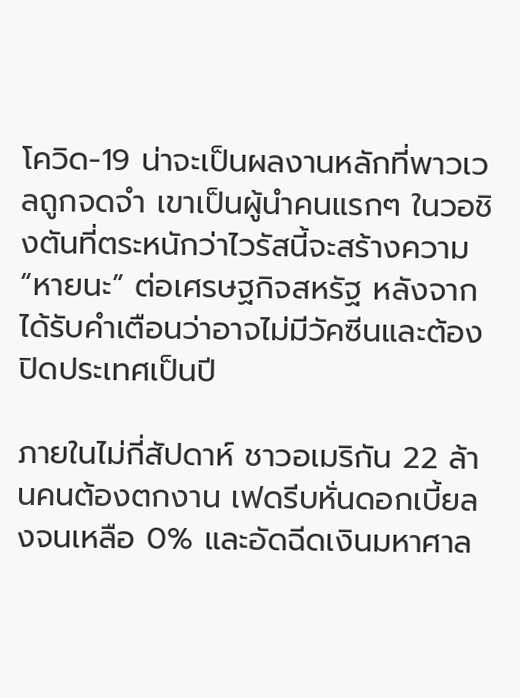โควิด-19 น่าจะเป็นผลงานหลักที่พาวเวลถูกจดจำ เขาเป็นผู้นำคนแรกๆ ในวอชิงตันที่ตระหนักว่าไวรัสนี้จะสร้างความ “หายนะ” ต่อเศรษฐกิจสหรัฐ หลังจากได้รับคำเตือนว่าอาจไม่มีวัคซีนและต้องปิดประเทศเป็นปี

ภายในไม่กี่สัปดาห์ ชาวอเมริกัน 22 ล้านคนต้องตกงาน เฟดรีบหั่นดอกเบี้ยลงจนเหลือ 0% และอัดฉีดเงินมหาศาล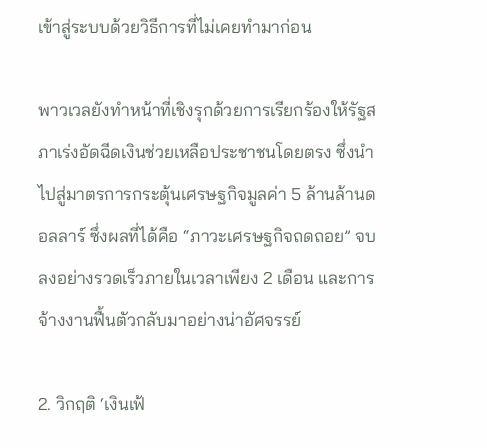เข้าสู่ระบบด้วยวิธีการที่ไม่เคยทำมาก่อน

พาวเวลยังทำหน้าที่เชิงรุกด้วยการเรียกร้องให้รัฐสภาเร่งอัดฉีดเงินช่วยเหลือประชาชนโดยตรง ซึ่งนำไปสู่มาตรการกระตุ้นเศรษฐกิจมูลค่า 5 ล้านล้านดอลลาร์ ซึ่งผลที่ได้คือ “ภาวะเศรษฐกิจถดถอย” จบลงอย่างรวดเร็วภายในเวลาเพียง 2 เดือน และการจ้างงานฟื้นตัวกลับมาอย่างน่าอัศจรรย์

2. วิกฤติ ‘เงินเฟ้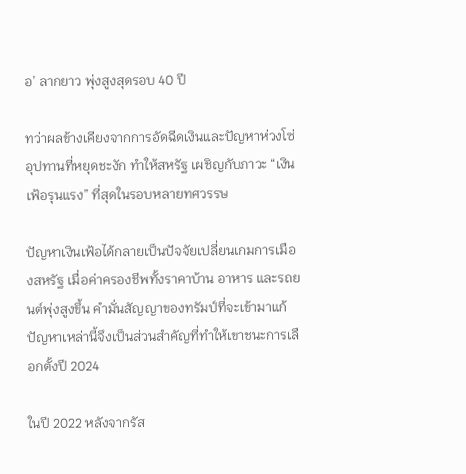อ’ ลากยาว พุ่งสูงสุดรอบ 40 ปี

ทว่าผลข้างเคียงจากการอัดฉีดเงินและปัญหาห่วงโซ่อุปทานที่หยุดชะงัก ทำให้สหรัฐ เผชิญกับภาวะ “เงินเฟ้อรุนแรง” ที่สุดในรอบหลายทศวรรษ

ปัญหาเงินเฟ้อได้กลายเป็นปัจจัยเปลี่ยนเกมการเมืองสหรัฐ เมื่อค่าครองชีพทั้งราคาบ้าน อาหาร และรถยนต์พุ่งสูงขึ้น คำมั่นสัญญาของทรัมป์ที่จะเข้ามาแก้ปัญหาเหล่านี้จึงเป็นส่วนสำคัญที่ทำให้เขาชนะการเลือกตั้งปี 2024

ในปี 2022 หลังจากรัส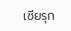เซียรุก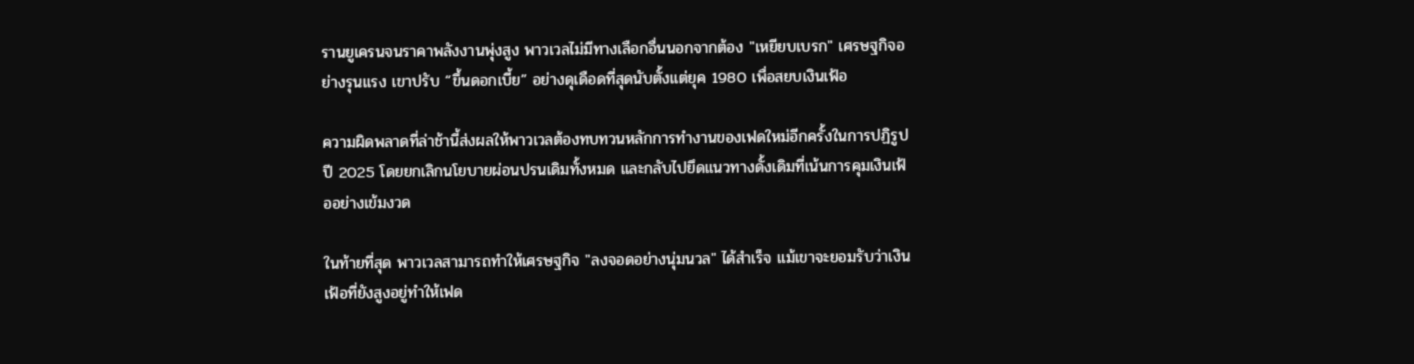รานยูเครนจนราคาพลังงานพุ่งสูง พาวเวลไม่มีทางเลือกอื่นนอกจากต้อง "เหยียบเบรก" เศรษฐกิจอย่างรุนแรง เขาปรับ “ขึ้นดอกเบี้ย” อย่างดุเดือดที่สุดนับตั้งแต่ยุค 1980 เพื่อสยบเงินเฟ้อ

ความผิดพลาดที่ล่าช้านี้ส่งผลให้พาวเวลต้องทบทวนหลักการทำงานของเฟดใหม่อีกครั้งในการปฏิรูปปี 2025 โดยยกเลิกนโยบายผ่อนปรนเดิมทั้งหมด และกลับไปยึดแนวทางดั้งเดิมที่เน้นการคุมเงินเฟ้ออย่างเข้มงวด

ในท้ายที่สุด พาวเวลสามารถทำให้เศรษฐกิจ "ลงจอดอย่างนุ่มนวล" ได้สำเร็จ แม้เขาจะยอมรับว่าเงินเฟ้อที่ยังสูงอยู่ทำให้เฟด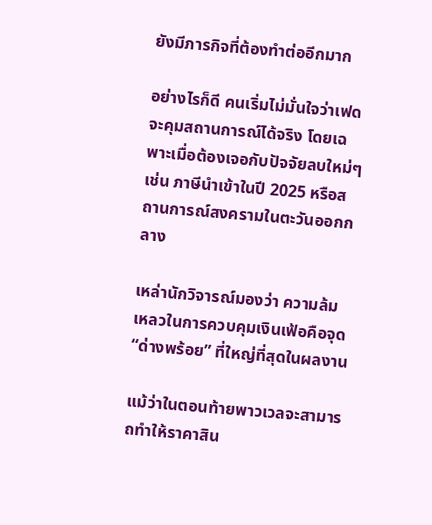ยังมีภารกิจที่ต้องทำต่ออีกมาก

อย่างไรก็ดี คนเริ่มไม่มั่นใจว่าเฟดจะคุมสถานการณ์ได้จริง โดยเฉพาะเมื่อต้องเจอกับปัจจัยลบใหม่ๆ เช่น ภาษีนำเข้าในปี 2025 หรือสถานการณ์สงครามในตะวันออกกลาง

เหล่านักวิจารณ์มองว่า ความล้มเหลวในการควบคุมเงินเฟ้อคือจุด “ด่างพร้อย” ที่ใหญ่ที่สุดในผลงาน

แม้ว่าในตอนท้ายพาวเวลจะสามารถทำให้ราคาสิน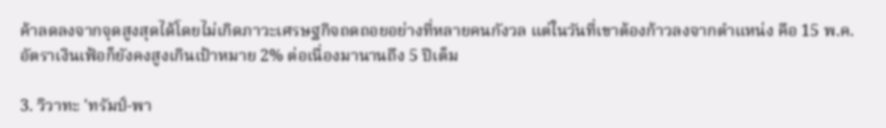ค้าลดลงจากจุดสูงสุดได้โดยไม่เกิดภาวะเศรษฐกิจถดถอยอย่างที่หลายคนกังวล แต่ในวันที่เขาต้องก้าวลงจากตำแหน่ง คือ 15 พ.ค. อัตราเงินเฟ้อก็ยังคงสูงเกินเป้าหมาย 2% ต่อเนื่องมานานถึง 5 ปีเต็ม

3. วิวาทะ 'ทรัมป์-พา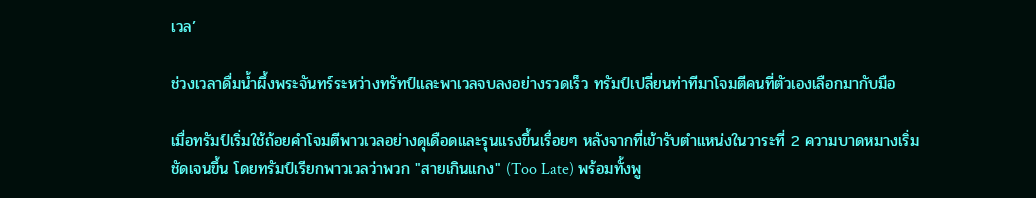เวล’

ช่วงเวลาดื่มน้ำผึ้งพระจันทร์ระหว่างทรัทป์และพาเวลจบลงอย่างรวดเร็ว ทรัมป์เปลี่ยนท่าทีมาโจมตีคนที่ตัวเองเลือกมากับมือ

เมื่อทรัมป์เริ่มใช้ถ้อยคำโจมตีพาวเวลอย่างดุเดือดและรุนแรงขึ้นเรื่อยๆ หลังจากที่เข้ารับตำแหน่งในวาระที่ 2 ความบาดหมางเริ่มชัดเจนขึ้น โดยทรัมป์เรียกพาวเวลว่าพวก "สายเกินแกง" (Too Late) พร้อมทั้งพู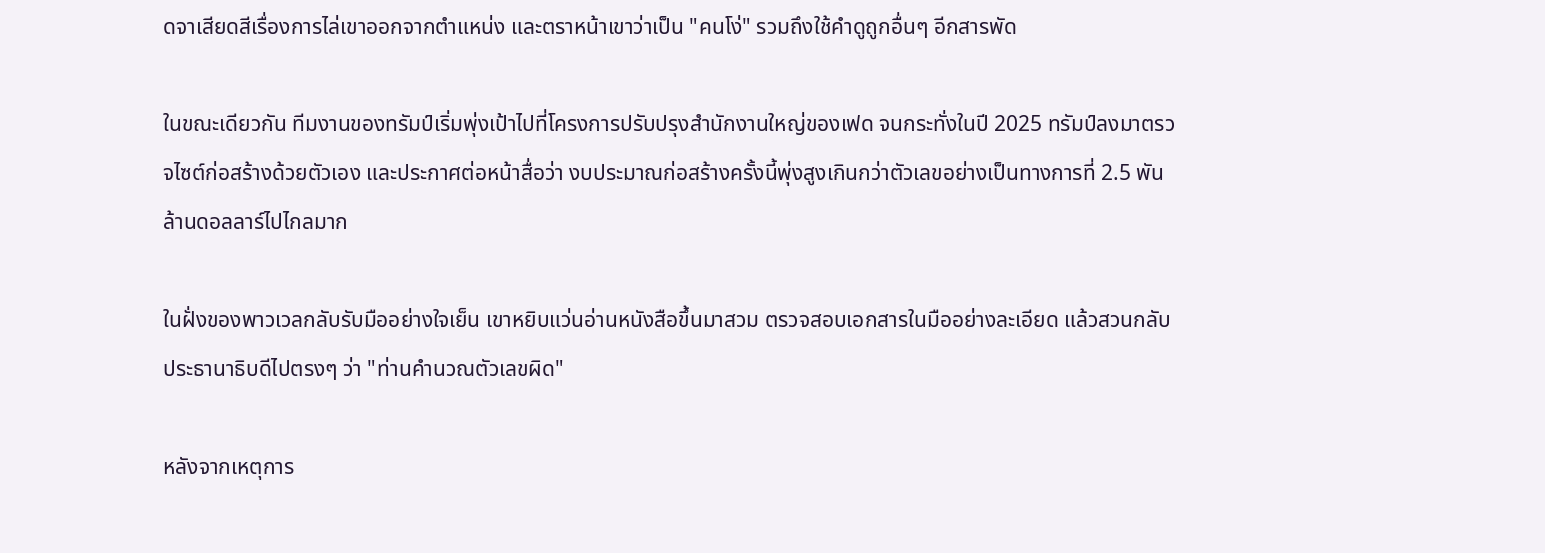ดจาเสียดสีเรื่องการไล่เขาออกจากตำแหน่ง และตราหน้าเขาว่าเป็น "คนโง่" รวมถึงใช้คำดูถูกอื่นๆ อีกสารพัด

ในขณะเดียวกัน ทีมงานของทรัมป์เริ่มพุ่งเป้าไปที่โครงการปรับปรุงสำนักงานใหญ่ของเฟด จนกระทั่งในปี 2025 ทรัมป์ลงมาตรวจไซต์ก่อสร้างด้วยตัวเอง และประกาศต่อหน้าสื่อว่า งบประมาณก่อสร้างครั้งนี้พุ่งสูงเกินกว่าตัวเลขอย่างเป็นทางการที่ 2.5 พันล้านดอลลาร์ไปไกลมาก

ในฝั่งของพาวเวลกลับรับมืออย่างใจเย็น เขาหยิบแว่นอ่านหนังสือขึ้นมาสวม ตรวจสอบเอกสารในมืออย่างละเอียด แล้วสวนกลับประธานาธิบดีไปตรงๆ ว่า "ท่านคำนวณตัวเลขผิด"

หลังจากเหตุการ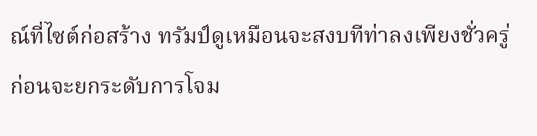ณ์ที่ไซต์ก่อสร้าง ทรัมป์ดูเหมือนจะสงบทีท่าลงเพียงชั่วครู่ ก่อนจะยกระดับการโจม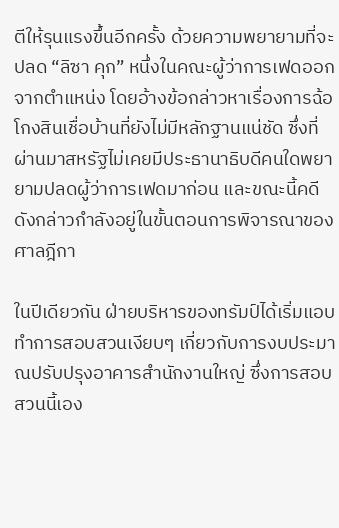ตีให้รุนแรงขึ้นอีกครั้ง ด้วยความพยายามที่จะปลด “ลิซา คุก” หนึ่งในคณะผู้ว่าการเฟดออกจากตำแหน่ง โดยอ้างข้อกล่าวหาเรื่องการฉ้อโกงสินเชื่อบ้านที่ยังไม่มีหลักฐานแน่ชัด ซึ่งที่ผ่านมาสหรัฐไม่เคยมีประธานาธิบดีคนใดพยายามปลดผู้ว่าการเฟดมาก่อน และขณะนี้คดีดังกล่าวกำลังอยู่ในขั้นตอนการพิจารณาของศาลฎีกา

ในปีเดียวกัน ฝ่ายบริหารของทรัมป์ได้เริ่มแอบทำการสอบสวนเงียบๆ เกี่ยวกับการงบประมาณปรับปรุงอาคารสำนักงานใหญ่ ซึ่งการสอบสวนนี้เอง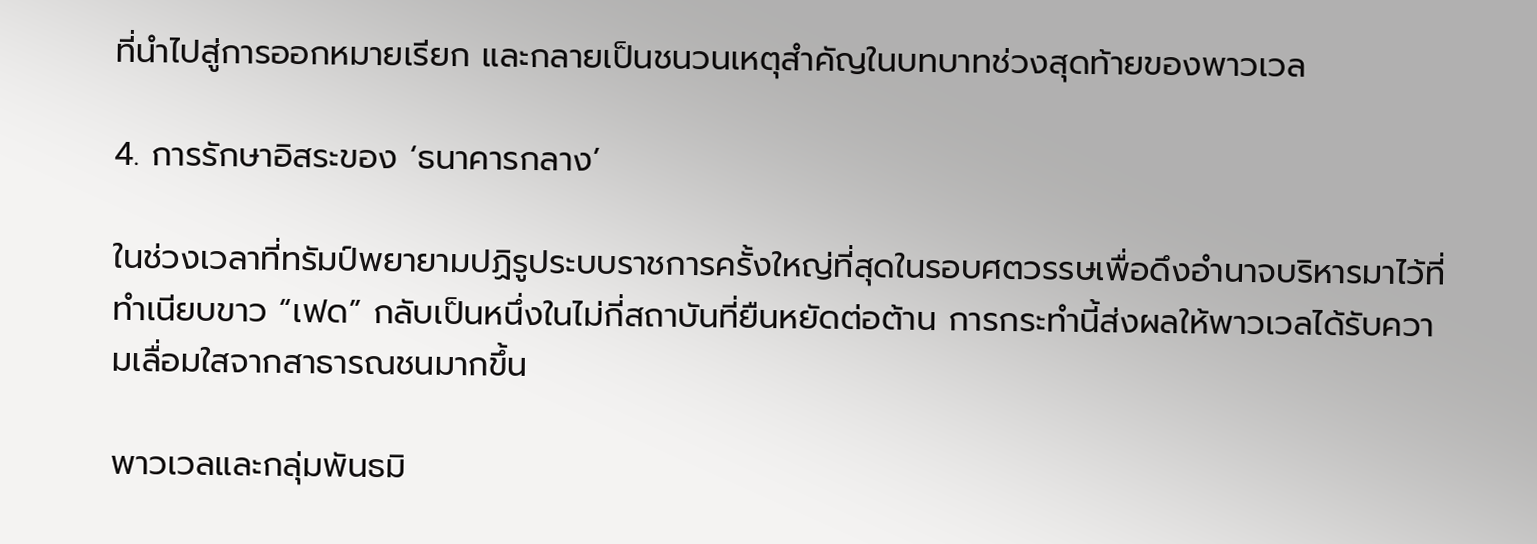ที่นำไปสู่การออกหมายเรียก และกลายเป็นชนวนเหตุสำคัญในบทบาทช่วงสุดท้ายของพาวเวล

4. การรักษาอิสระของ ‘ธนาคารกลาง’

ในช่วงเวลาที่ทรัมป์พยายามปฏิรูประบบราชการครั้งใหญ่ที่สุดในรอบศตวรรษเพื่อดึงอำนาจบริหารมาไว้ที่ทำเนียบขาว “เฟด” กลับเป็นหนึ่งในไม่กี่สถาบันที่ยืนหยัดต่อต้าน การกระทำนี้ส่งผลให้พาวเวลได้รับความเลื่อมใสจากสาธารณชนมากขึ้น

พาวเวลและกลุ่มพันธมิ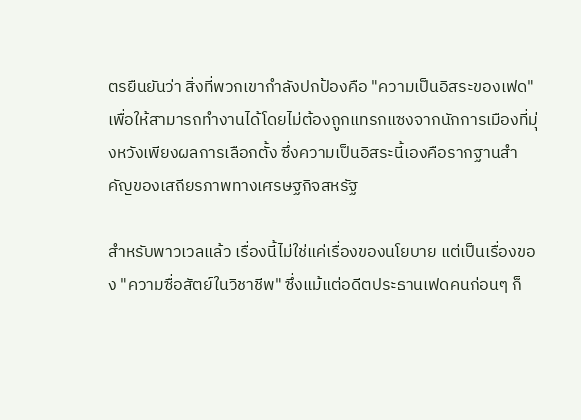ตรยืนยันว่า สิ่งที่พวกเขากำลังปกป้องคือ "ความเป็นอิสระของเฟด" เพื่อให้สามารถทำงานได้โดยไม่ต้องถูกแทรกแซงจากนักการเมืองที่มุ่งหวังเพียงผลการเลือกตั้ง ซึ่งความเป็นอิสระนี้เองคือรากฐานสำคัญของเสถียรภาพทางเศรษฐกิจสหรัฐ

สำหรับพาวเวลแล้ว เรื่องนี้ไม่ใช่แค่เรื่องของนโยบาย แต่เป็นเรื่องของ "ความซื่อสัตย์ในวิชาชีพ" ซึ่งแม้แต่อดีตประธานเฟดคนก่อนๆ ก็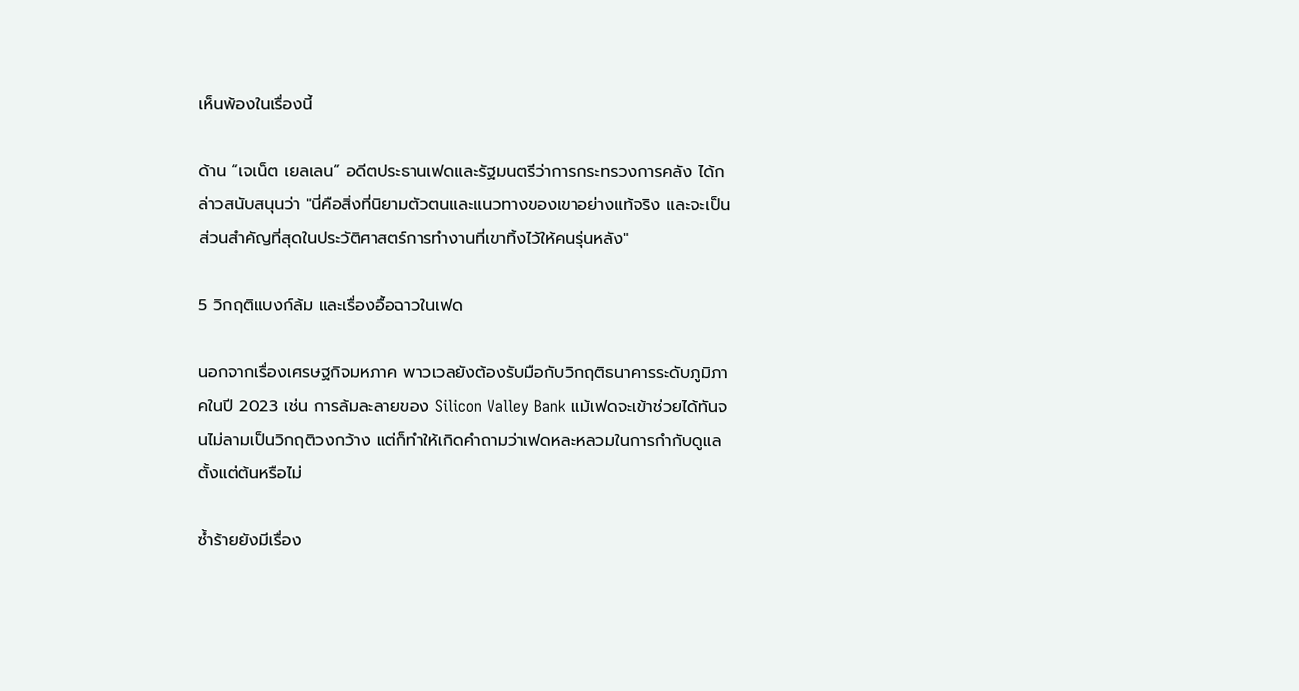เห็นพ้องในเรื่องนี้

ด้าน “เจเน็ต เยลเลน” อดีตประธานเฟดและรัฐมนตรีว่าการกระทรวงการคลัง ได้กล่าวสนับสนุนว่า "นี่คือสิ่งที่นิยามตัวตนและแนวทางของเขาอย่างแท้จริง และจะเป็นส่วนสำคัญที่สุดในประวัติศาสตร์การทำงานที่เขาทิ้งไว้ให้คนรุ่นหลัง"

5 วิกฤติแบงก์ล้ม และเรื่องอื้อฉาวในเฟด

นอกจากเรื่องเศรษฐกิจมหภาค พาวเวลยังต้องรับมือกับวิกฤติธนาคารระดับภูมิภาคในปี 2023 เช่น การล้มละลายของ Silicon Valley Bank แม้เฟดจะเข้าช่วยได้ทันจนไม่ลามเป็นวิกฤติวงกว้าง แต่ก็ทำให้เกิดคำถามว่าเฟดหละหลวมในการกำกับดูแลตั้งแต่ต้นหรือไม่

ซ้ำร้ายยังมีเรื่อง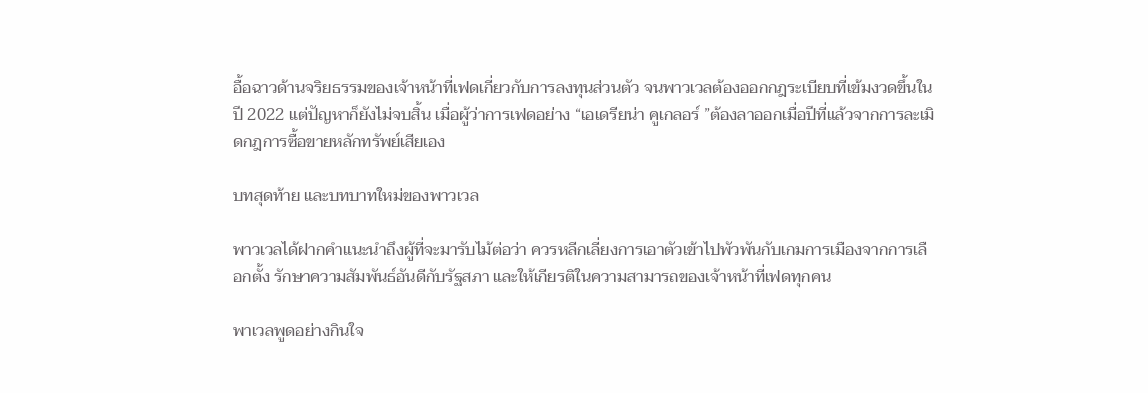อื้อฉาวด้านจริยธรรมของเจ้าหน้าที่เฟดเกี่ยวกับการลงทุนส่วนตัว จนพาวเวลต้องออกกฎระเบียบที่เข้มงวดขึ้นในปี 2022 แต่ปัญหาก็ยังไม่จบสิ้น เมื่อผู้ว่าการเฟดอย่าง “เอเดรียน่า คูเกลอร์ ”ต้องลาออกเมื่อปีที่แล้วจากการละเมิดกฎการซื้อขายหลักทรัพย์เสียเอง

บทสุดท้าย และบทบาทใหม่ของพาวเวล

พาวเวลได้ฝากคำแนะนำถึงผู้ที่จะมารับไม้ต่อว่า ควรหลีกเลี่ยงการเอาตัวเข้าไปพัวพันกับเกมการเมืองจากการเลือกตั้ง รักษาความสัมพันธ์อันดีกับรัฐสภา และให้เกียรติในความสามารถของเจ้าหน้าที่เฟดทุกคน

พาเวลพูดอย่างกินใจ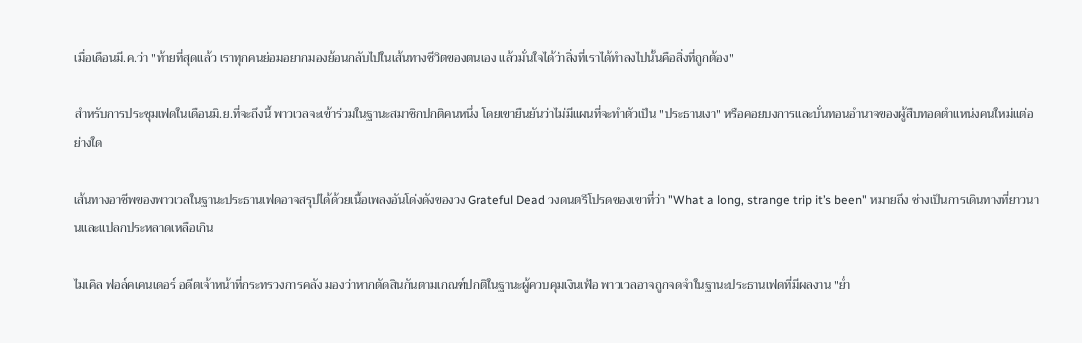เมื่อเดือนมี.ค.ว่า "ท้ายที่สุดแล้ว เราทุกคนย่อมอยากมองย้อนกลับไปในเส้นทางชีวิตของตนเอง แล้วมั่นใจได้ว่าสิ่งที่เราได้ทำลงไปนั้นคือสิ่งที่ถูกต้อง"

สำหรับการประชุมเฟดในเดือนมิ.ย.ที่จะถึงนี้ พาวเวลจะเข้าร่วมในฐานะสมาชิกปกติคนหนึ่ง โดยเขายืนยันว่าไม่มีแผนที่จะทำตัวเป็น "ประธานเงา" หรือคอยบงการและบั่นทอนอำนาจของผู้สืบทอดตำแหน่งคนใหม่แต่อย่างใด

เส้นทางอาชีพของพาวเวลในฐานะประธานเฟดอาจสรุปได้ด้วยเนื้อเพลงอันโด่งดังของวง Grateful Dead วงดนตรีโปรดของเขาที่ว่า "What a long, strange trip it’s been" หมายถึง ช่างเป็นการเดินทางที่ยาวนานและแปลกประหลาดเหลือเกิน

ไมเคิล ฟอล์คเคนเดอร์ อดีตเจ้าหน้าที่กระทรวงการคลัง มองว่าหากตัดสินกันตามเกณฑ์ปกติในฐานะผู้ควบคุมเงินเฟ้อ พาวเวลอาจถูกจดจำในฐานะประธานเฟดที่มีผลงาน "ย่ำ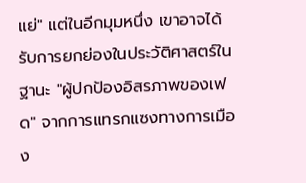แย่" แต่ในอีกมุมหนึ่ง เขาอาจได้รับการยกย่องในประวัติศาสตร์ในฐานะ "ผู้ปกป้องอิสรภาพของเฟด" จากการแทรกแซงทางการเมือง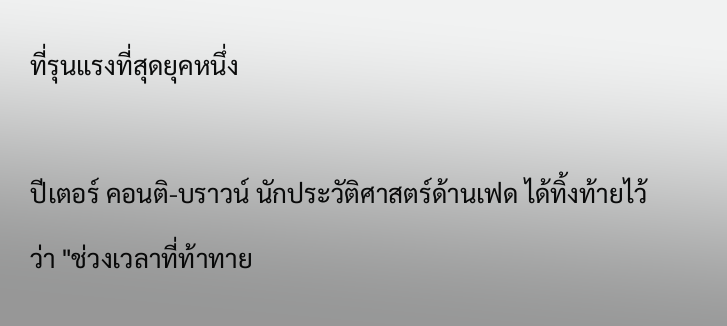ที่รุนแรงที่สุดยุคหนึ่ง

ปีเตอร์ คอนติ-บราวน์ นักประวัติศาสตร์ด้านเฟด ได้ทิ้งท้ายไว้ว่า "ช่วงเวลาที่ท้าทาย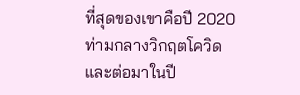ที่สุดของเขาคือปี 2020 ท่ามกลางวิกฤตโควิด และต่อมาในปี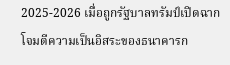2025-2026 เมื่อถูกรัฐบาลทรัมป์เปิดฉากโจมตีความเป็นอิสระของธนาคารก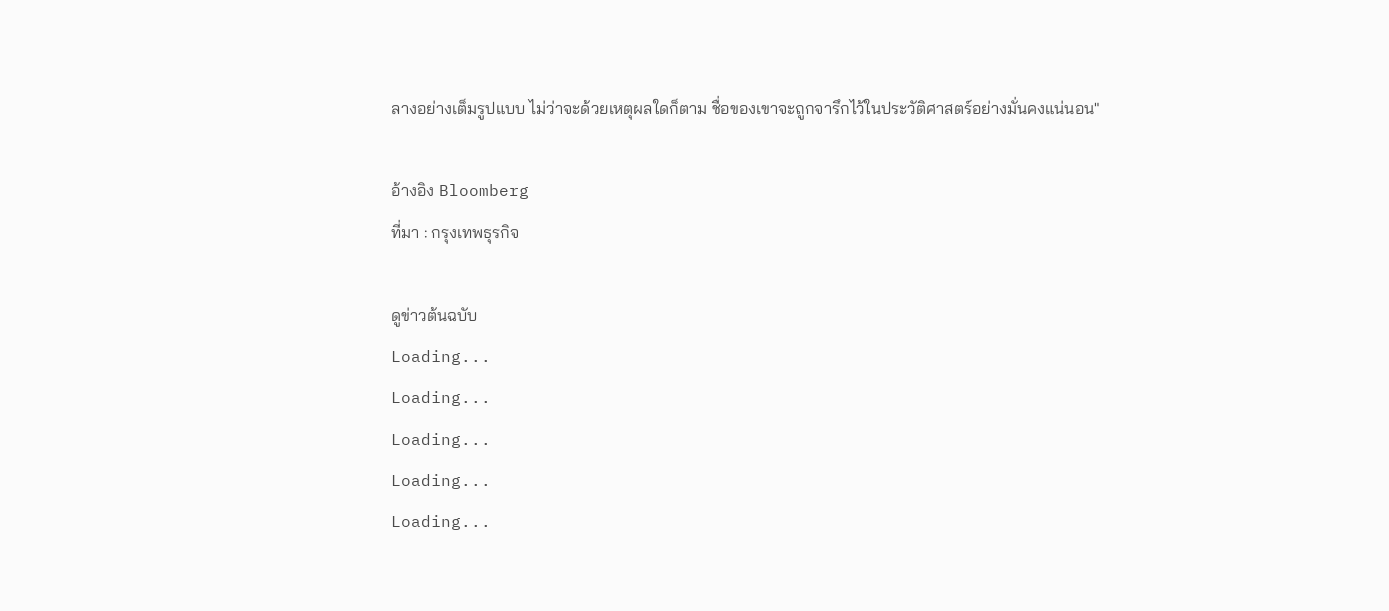ลางอย่างเต็มรูปแบบ ไม่ว่าจะด้วยเหตุผลใดก็ตาม ชื่อของเขาจะถูกจารึกไว้ในประวัติศาสตร์อย่างมั่นคงแน่นอน"

อ้างอิง Bloomberg
ที่มา : กรุงเทพธุรกิจ

ดูข่าวต้นฉบับ
Loading...
Loading...
Loading...
Loading...
Loading...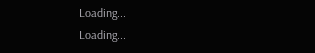Loading...
Loading...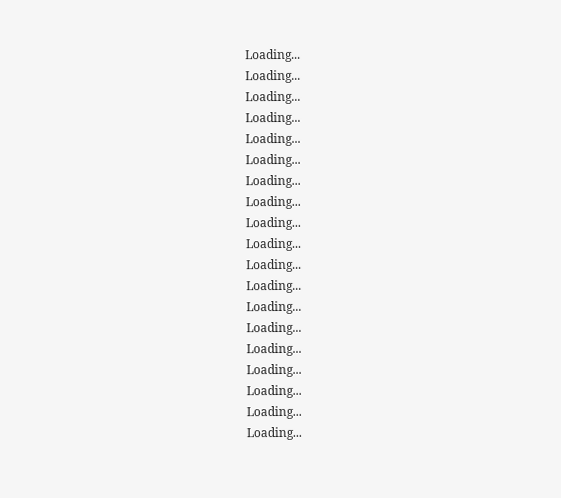Loading...
Loading...
Loading...
Loading...
Loading...
Loading...
Loading...
Loading...
Loading...
Loading...
Loading...
Loading...
Loading...
Loading...
Loading...
Loading...
Loading...
Loading...
Loading...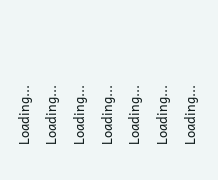Loading...
Loading...
Loading...
Loading...
Loading...
Loading...
Loading...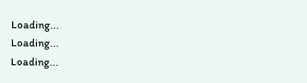Loading...
Loading...
Loading...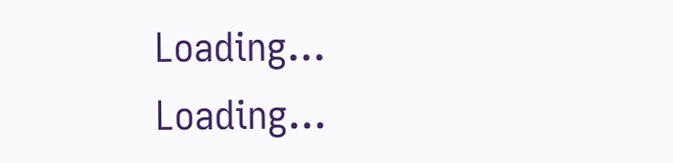Loading...
Loading...